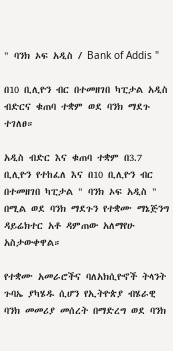" ባንክ ኦፍ አዲስ / Bank of Addis "

በ10 ቢሊዮን ብር በተመዘገበ ካፒታል አዲስ ብድርና ቁጠባ ተቋም ወደ ባንክ ማደጉ ተገለፀ።

አዲስ ብድር እና ቁጠባ ተቋም በ3.7 ቢሊዮን የተከፈለ እና በ10 ቢሊዮን ብር በተመዘገበ ካፒታል " ባንክ ኦፍ አዲስ " በሚል ወደ ባንክ ማደጉን የተቋሙ ማኔጅንግ ዳይሬክተር አቶ ዳምጠው አለማየሁ አስታውቀዋል።

የተቋሙ አመራሮችና ባለአክሲዮኖች ትላንት ጉባኤ ያካሄዱ ሲሆን የኢትዮጵያ ብሄራዊ ባንክ መመሪያ መሰረት በማድረግ ወደ ባንክ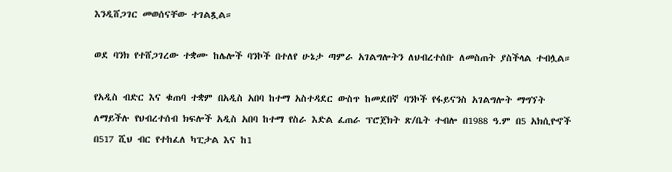እንዲሸጋገር መወሰናቸው ተገልጿል።

ወደ ባንክ የተሸጋገረው ተቋሙ ከሌሎች ባንኮች በተለየ ሁኔታ ጣምራ አገልግሎትን ለህብረተሰቡ ለመስጠት ያስችላል ተብሏል።

የአዲስ ብድር እና ቁጠባ ተቋም በአዲስ አበባ ከተማ አስተዳደር ውስጥ ከመደበኛ ባንኮች የፋይናንስ አገልግሎት ማግኘት ለማይችሉ የህብረተሰብ ክፍሎች አዲስ አበባ ከተማ የስራ እድል ፈጠራ ፕሮጀክት ጽ/ቤት ተብሎ በ1988 ዓ.ም በ5 አክሲዮኖች በ517 ሺህ ብር የተከፈለ ካፒታል እና ከ1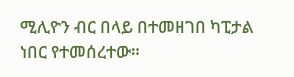ሚሊዮን ብር በላይ በተመዘገበ ካፒታል ነበር የተመሰረተው።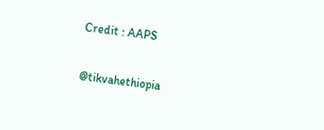Credit : AAPS

@tikvahethiopia